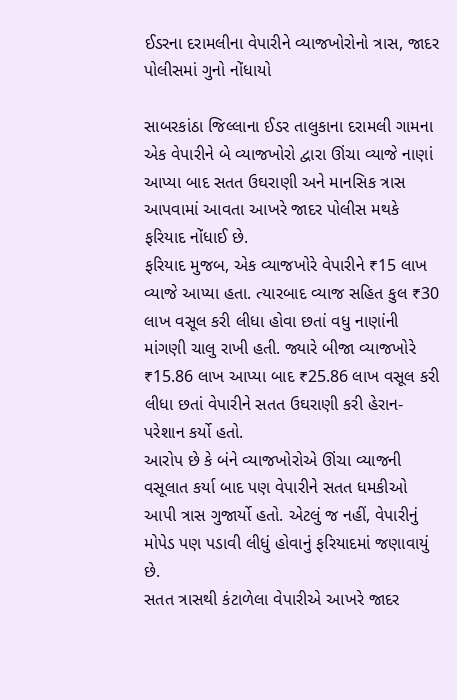ઈડરના દરામલીના વેપારીને વ્યાજખોરોનો ત્રાસ, જાદર પોલીસમાં ગુનો નોંધાયો

સાબરકાંઠા જિલ્લાના ઈડર તાલુકાના દરામલી ગામના એક વેપારીને બે વ્યાજખોરો દ્વારા ઊંચા વ્યાજે નાણાં આપ્યા બાદ સતત ઉઘરાણી અને માનસિક ત્રાસ આપવામાં આવતા આખરે જાદર પોલીસ મથકે ફરિયાદ નોંધાઈ છે.
ફરિયાદ મુજબ, એક વ્યાજખોરે વેપારીને ₹15 લાખ વ્યાજે આપ્યા હતા. ત્યારબાદ વ્યાજ સહિત કુલ ₹30 લાખ વસૂલ કરી લીધા હોવા છતાં વધુ નાણાંની માંગણી ચાલુ રાખી હતી. જ્યારે બીજા વ્યાજખોરે ₹15.86 લાખ આપ્યા બાદ ₹25.86 લાખ વસૂલ કરી લીધા છતાં વેપારીને સતત ઉઘરાણી કરી હેરાન-પરેશાન કર્યો હતો.
આરોપ છે કે બંને વ્યાજખોરોએ ઊંચા વ્યાજની વસૂલાત કર્યા બાદ પણ વેપારીને સતત ધમકીઓ આપી ત્રાસ ગુજાર્યો હતો. એટલું જ નહીં, વેપારીનું મોપેડ પણ પડાવી લીધું હોવાનું ફરિયાદમાં જણાવાયું છે.
સતત ત્રાસથી કંટાળેલા વેપારીએ આખરે જાદર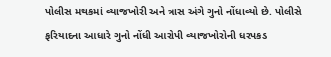પોલીસ મથકમાં વ્યાજખોરી અને ત્રાસ અંગે ગુનો નોંધાવ્યો છે. પોલીસે ફરિયાદના આધારે ગુનો નોંધી આરોપી વ્યાજખોરોની ધરપકડ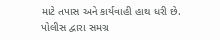માટે તપાસ અને કાર્યવાહી હાથ ધરી છે.
પોલીસ દ્વારા સમગ્ર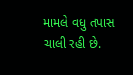મામલે વધુ તપાસ ચાલી રહી છે.